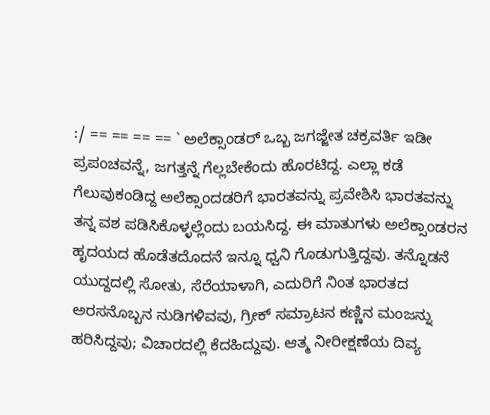:/ == == == == ` ಅಲೆಕ್ಸಾಂಡರ್ ಒಬ್ಬ ಜಗಜ್ಜೇತ ಚಕ್ರವರ್ತಿ ಇಡೀ ಪ್ರಪಂಚವನ್ನೆ, ಜಗತ್ತನ್ನೆ ಗೆಲ್ಲಬೇಕೆಂದು ಹೊರಟಿದ್ದ. ಎಲ್ಲಾ ಕಡೆ ಗೆಲುವುಕಂಡಿದ್ದ ಅಲೆಕ್ಸಾಂದಡರಿಗೆ ಭಾರತವನ್ನು ಪ್ರವೇಶಿಸಿ ಭಾರತವನ್ನು ತನ್ನ ವಶ ಪಡಿಸಿಕೊಳ್ಳಲ್ಲೆಂದು ಬಯಸಿದ್ದ. ಈ ಮಾತುಗಳು ಅಲೆಕ್ಸಾಂಡರನ ಹೃದಯದ ಹೊಡೆತದೊದನೆ ಇನ್ನೂ ಧ್ವನಿ ಗೊಡುಗುತ್ತಿದ್ದವು. ತನ್ನೊಡನೆ ಯುದ್ದದಲ್ಲಿ ಸೋತು, ಸೆರೆಯಾಳಾಗಿ, ಎದುರಿಗೆ ನಿಂತ ಭಾರತದ ಅರಸನೊಬ್ಬನ ನುಡಿಗಳಿವವು, ಗ್ರೀಕ್ ಸಮ್ರಾಟನ ಕಣ್ಣಿನ ಮಂಜನ್ನು ಹರಿಸಿದ್ದವು; ವಿಚಾರದಲ್ಲಿ ಕೆದಹಿದ್ದುವು. ಆತ್ಮ ನೀರೀಕ್ಷಣೆಯ ದಿವ್ಯ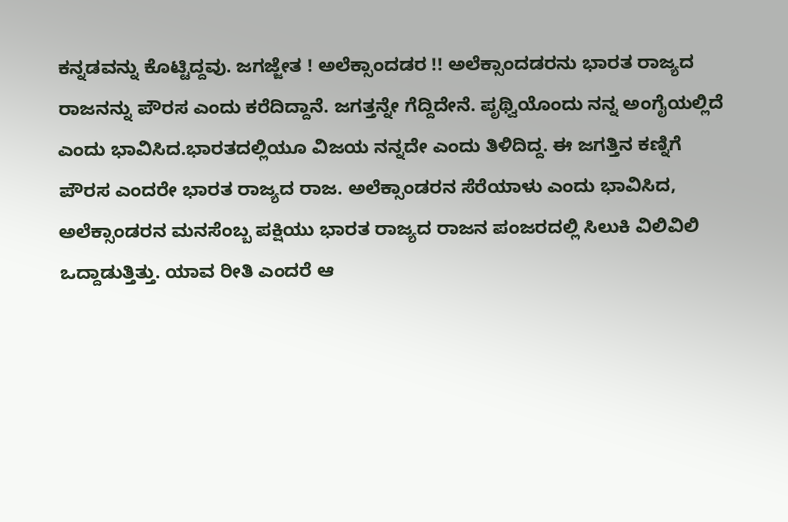ಕನ್ನಡವನ್ನು ಕೊಟ್ಟಿದ್ದವು. ಜಗಜ್ಜೇತ ! ಅಲೆಕ್ಸಾಂದಡರ !! ಅಲೆಕ್ಸಾಂದಡರನು ಭಾರತ ರಾಜ್ಯದ ರಾಜನನ್ನು ಪೌರಸ ಎಂದು ಕರೆದಿದ್ದಾನೆ. ಜಗತ್ತನ್ನೇ ಗೆದ್ದಿದೇನೆ. ಪೃಥ್ವಿಯೊಂದು ನನ್ನ ಅಂಗೈಯಲ್ಲಿದೆ ಎಂದು ಭಾವಿಸಿದ.ಭಾರತದಲ್ಲಿಯೂ ವಿಜಯ ನನ್ನದೇ ಎಂದು ತಿಳಿದಿದ್ದ. ಈ ಜಗತ್ತಿನ ಕಣ್ನಿಗೆ ಪೌರಸ ಎಂದರೇ ಭಾರತ ರಾಜ್ಯದ ರಾಜ. ಅಲೆಕ್ಸಾಂಡರನ ಸೆರೆಯಾಳು ಎಂದು ಭಾವಿಸಿದ, ಅಲೆಕ್ಸಾಂಡರನ ಮನಸೆಂಬ್ಬ ಪಕ್ಷಿಯು ಭಾರತ ರಾಜ್ಯದ ರಾಜನ ಪಂಜರದಲ್ಲಿ ಸಿಲುಕಿ ವಿಲಿವಿಲಿ ಒದ್ದಾಡುತ್ತಿತ್ತು. ಯಾವ ರೀತಿ ಎಂದರೆ ಆ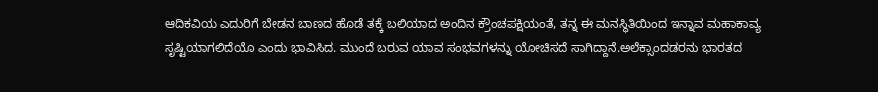ಆದಿಕವಿಯ ಎದುರಿಗೆ ಬೇಡನ ಬಾಣದ ಹೊಡೆ ತಕ್ಕೆ ಬಲಿಯಾದ ಅಂದಿನ ಕ್ರೌಂಚಪಕ್ಷಿಯಂತೆ, ತನ್ನ ಈ ಮನಸ್ಥಿತಿಯಿಂದ ಇನ್ನಾವ ಮಹಾಕಾವ್ಯ ಸೃಷ್ಟಿಯಾಗಲಿದೆಯೊ ಎಂದು ಭಾವಿಸಿದ. ಮುಂದೆ ಬರುವ ಯಾವ ಸಂಭವಗಳನ್ನು ಯೋಚಿಸದೆ ಸಾಗಿದ್ದಾನೆ.ಅಲೆಕ್ಸಾಂದಡರನು ಭಾರತದ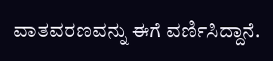ವಾತವರಣವನ್ನು ಈಗೆ ವರ್ಣಿಸಿದ್ದಾನೆ.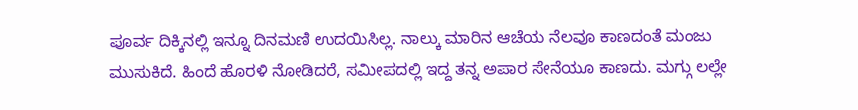ಪೂರ್ವ ದಿಕ್ಕಿನಲ್ಲಿ ಇನ್ನೂ ದಿನಮಣಿ ಉದಯಿಸಿಲ್ಲ. ನಾಲ್ಕು ಮಾರಿನ ಆಚೆಯ ನೆಲವೂ ಕಾಣದಂತೆ ಮಂಜು ಮುಸುಕಿದೆ. ಹಿಂದೆ ಹೊರಳಿ ನೋಡಿದರೆ, ಸಮೀಪದಲ್ಲಿ ಇದ್ದ ತನ್ನ ಅಪಾರ ಸೇನೆಯೂ ಕಾಣದು. ಮಗ್ಗು ಲಲ್ಲೇ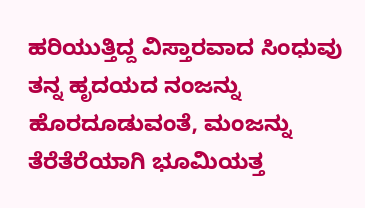ಹರಿಯುತ್ತಿದ್ದ ವಿಸ್ತಾರವಾದ ಸಿಂಧುವು ತನ್ನ ಹೃದಯದ ನಂಜನ್ನು ಹೊರದೂಡುವಂತೆ, ಮಂಜನ್ನು ತೆರೆತೆರೆಯಾಗಿ ಭೂಮಿಯತ್ತ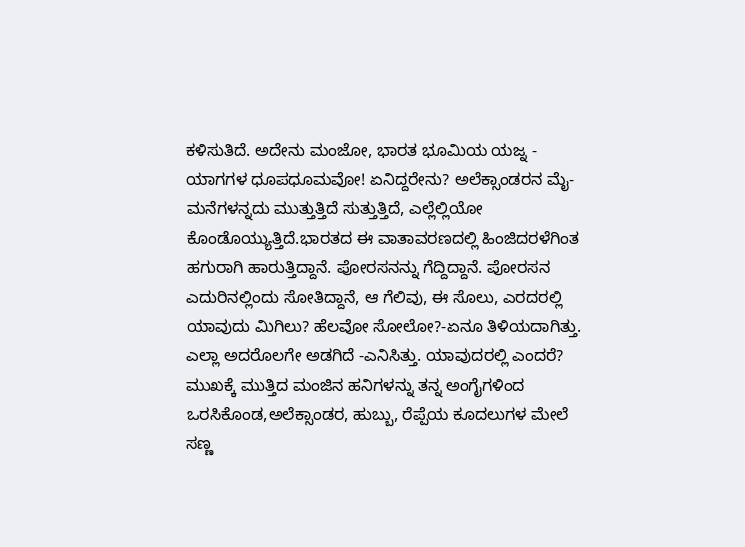ಕಳಿಸುತಿದೆ. ಅದೇನು ಮಂಜೋ, ಭಾರತ ಭೂಮಿಯ ಯಜ್ನ - ಯಾಗಗಳ ಧೂಪಧೂಮವೋ! ಏನಿದ್ದರೇನು? ಅಲೆಕ್ಸಾಂಡರನ ಮೈ-ಮನೆಗಳನ್ನದು ಮುತ್ತುತ್ತಿದೆ ಸುತ್ತುತ್ತಿದೆ, ಎಲ್ಲೆಲ್ಲಿಯೋ ಕೊಂಡೊಯ್ಯುತ್ತಿದೆ.ಭಾರತದ ಈ ವಾತಾವರಣದಲ್ಲಿ ಹಿಂಜಿದರಳೆಗಿಂತ ಹಗುರಾಗಿ ಹಾರುತ್ತಿದ್ದಾನೆ. ಪೋರಸನನ್ನು ಗೆದ್ದಿದ್ದಾನೆ. ಪೋರಸನ ಎದುರಿನಲ್ಲಿಂದು ಸೋತಿದ್ದಾನೆ, ಆ ಗೆಲಿವು, ಈ ಸೊಲು, ಎರದರಲ್ಲಿ ಯಾವುದು ಮಿಗಿಲು? ಹೆಲವೋ ಸೋಲೋ?-ಏನೂ ತಿಳಿಯದಾಗಿತ್ತು. ಎಲ್ಲಾ ಅದರೊಲಗೇ ಅಡಗಿದೆ -ಎನಿಸಿತ್ತು. ಯಾವುದರಲ್ಲಿ ಎಂದರೆ? ಮುಖಕ್ಕೆ ಮುತ್ತಿದ ಮಂಜಿನ ಹನಿಗಳನ್ನು ತನ್ನ ಅಂಗೈಗಳಿಂದ ಒರಸಿಕೊಂಡ,ಅಲೆಕ್ಸಾಂಡರ, ಹುಬ್ಬು, ರೆಪ್ಪೆಯ ಕೂದಲುಗಳ ಮೇಲೆ ಸಣ್ಣ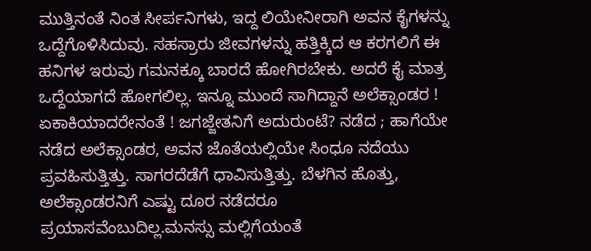ಮುತ್ತಿನಂತೆ ನಿಂತ ಸೀರ್ಪನಿಗಳು, ಇದ್ದ ಲಿಯೇನೀರಾಗಿ ಅವನ ಕೈಗಳನ್ನು ಒದ್ದೆಗೊಳಿಸಿದುವು. ಸಹಸ್ರಾರು ಜೀವಗಳನ್ನು ಹತ್ತಿಕ್ಕಿದ ಆ ಕರಗಲಿಗೆ ಈ ಹನಿಗಳ ಇರುವು ಗಮನಕ್ಕೂ ಬಾರದೆ ಹೋಗಿರಬೇಕು. ಅದರೆ ಕೈ ಮಾತ್ರ ಒದ್ದೆಯಾಗದೆ ಹೋಗಲಿಲ್ಲ. ಇನ್ನೂ ಮುಂದೆ ಸಾಗಿದ್ದಾನೆ ಅಲೆಕ್ಸಾಂಡರ ! ಏಕಾಕಿಯಾದರೇನಂತೆ ! ಜಗಜ್ಜೇತನಿಗೆ ಅದುರುಂಟೆ? ನಡೆದ ; ಹಾಗೆಯೇ ನಡೆದ ಅಲೆಕ್ಸಾಂಡರ, ಅವನ ಜೊತೆಯಲ್ಲಿಯೇ ಸಿಂಧೂ ನದೆಯು ಪ್ರವಹಿಸುತ್ತಿತ್ತು. ಸಾಗರದೆಡೆಗೆ ಧಾವಿಸುತ್ತಿತ್ತು. ಬೆಳಗಿನ ಹೊತ್ತು, ಅಲೆಕ್ಸಾಂಡರನಿಗೆ ಎಷ್ಟು ದೂರ ನಡೆದರೂ ಪ್ರಯಾಸವೆಂಬುದಿಲ್ಲ.ಮನಸ್ಸು ಮಲ್ಲಿಗೆಯಂತೆ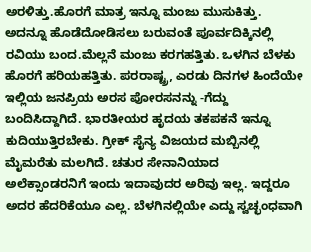ಅರಳಿತ್ತು.ಹೊರಗೆ ಮಾತ್ರ ಇನ್ನೂ ಮಂಜು ಮುಸುಕಿತ್ತು. ಅದನ್ನೂ ಹೊಡೆದೋಡಿಸಲು ಬರುವಂತೆ ಪೂರ್ವದಿಕ್ಕಿನಲ್ಲಿ ರವಿಯು ಬಂದ.ಮೆಲ್ಲನೆ ಮಂಜು ಕರಗಹತ್ತಿತು. ಒಳಗಿನ ಬೆಳಕು ಹೊರಗೆ ಹರಿಯಹತ್ತಿತು. ಪರರಾಷ್ಟ್ರ, ಎರಡು ದಿನಗಳ ಹಿಂದೆಯೇ ಇಲ್ಲಿಯ ಜನಪ್ರಿಯ ಅರಸ ಪೋರಸನನ್ನು -ಗೆದ್ದು ಬಂದಿಸಿದ್ದಾಗಿದೆ. ಭಾರತೀಯರ ಹೃದಯ ತಕಪಕನೆ ಇನ್ನೂ ಕುದಿಯುತ್ತಿರಬೇಕು. ಗ್ರೀಕ್ ಸೈನ್ಯ ವಿಜಯದ ಮಬ್ಬಿನಲ್ಲಿ ಮೈಮರೆತು ಮಲಗಿದೆ. ಚತುರ ಸೇನಾನಿಯಾದ ಅಲೆಕ್ಸಾಂಡರನಿಗೆ ಇಂದು ಇದಾವುದರ ಅರಿವು ಇಲ್ಲ. ಇದ್ದರೂ ಅದರ ಹೆದರಿಕೆಯೂ ಎಲ್ಲ. ಬೆಳಗಿನಲ್ಲಿಯೇ ಎದ್ದು ಸ್ವಚ್ಛಂಧವಾಗಿ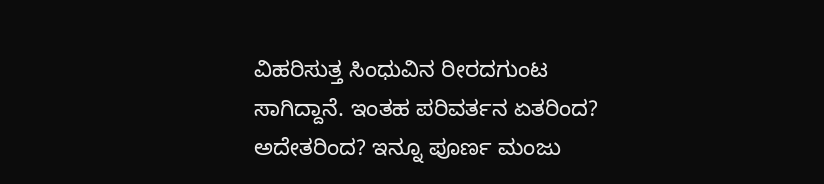ವಿಹರಿಸುತ್ತ ಸಿಂಧುವಿನ ರೀರದಗುಂಟ ಸಾಗಿದ್ದಾನೆ. ಇಂತಹ ಪರಿವರ್ತನ ಏತರಿಂದ? ಅದೇತರಿಂದ? ಇನ್ನೂ ಪೂರ್ಣ ಮಂಜು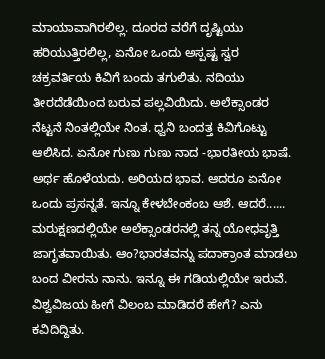ಮಾಯಾವಾಗಿರಲಿಲ್ಲ. ದೂರದ ವರೆಗೆ ದೃಷ್ಟಿಯು ಹರಿಯುತ್ತಿರಲಿಲ್ಲ, ಏನೋ ಒಂದು ಅಸ್ಪಷ್ಟ ಸ್ವರ ಚಕ್ರವರ್ತಿಯ ಕಿವಿಗೆ ಬಂದು ತಗುಲಿತು. ನದಿಯು ತೀರದೆಡೆಯಿಂದ ಬರುವ ಪಲ್ಲವಿಯಿದು. ಅಲೆಕ್ಸಾಂಡರ ನೆಟ್ಟನೆ ನಿಂತಲ್ಲಿಯೇ ನಿಂತ. ಧ್ವನಿ ಬಂದತ್ತ ಕಿವಿಗೊಟ್ಟು ಆಲಿಸಿದ. ಏನೋ ಗುಣು ಗುಣು ನಾದ -ಭಾರತೀಯ ಭಾಷೆ. ಅರ್ಥ ಹೊಳೆಯದು. ಅರಿಯದ ಭಾವ. ಆದರೂ ಏನೋ ಒಂದು ಪ್ರಸನ್ನತೆ. ಇನ್ನೂ ಕೇಳಬೇಂಕಂಬ ಆಶೆ. ಆದರೆ...... ಮರುಕ್ಷಣದಲ್ಲಿಯೇ ಅಲೆಕ್ಸಾಂಡರನಲ್ಲಿ ತನ್ನ ಯೋಧವೃತ್ತಿ ಜಾಗೃತವಾಯಿತು. ಆಂ?ಭಾರತವನ್ನು ಪದಾಕ್ರಾಂತ ಮಾಡಲು ಬಂದ ವೀರನು ನಾನು. ಇನ್ನೂ ಈ ಗಡಿಯಲ್ಲಿಯೇ ಇರುವೆ. ವಿಶ್ವವಿಜಯ ಹೀಗೆ ವಿಲಂಬ ಮಾಡಿದರೆ ಹೇಗೆ? ಎನು ಕವಿದಿದ್ದಿತು.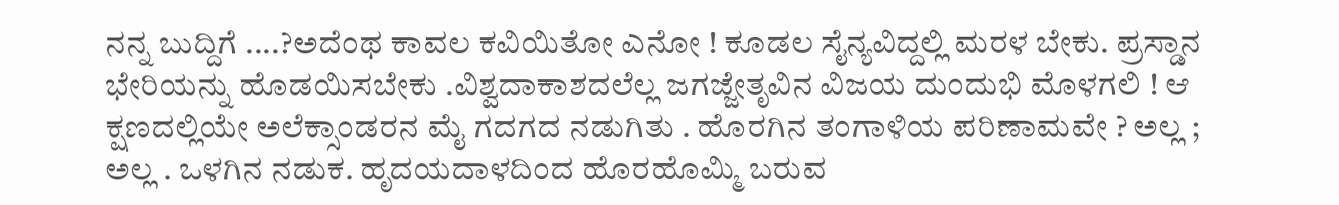ನನ್ನ ಬುದ್ದಿಗೆ ....?ಅದೆಂಥ ಕಾವಲ ಕವಿಯಿತೋ ಎನೋ ! ಕೂಡಲ ಸೈನ್ಯವಿದ್ದಲ್ಲಿ ಮರಳ ಬೇಕು. ಪ್ರಸ್ಡಾನ ಭೇರಿಯನ್ನು ಹೊಡಯಿಸಬೇಕು .ವಿಶ್ವದಾಕಾಶದಲೆಲ್ಲ ಜಗಜ್ಜೇತೃವಿನ ವಿಜಯ ದುಂದುಭಿ ಮೊಳಗಲಿ ! ಆ ಕ್ಷಣದಲ್ಲಿಯೇ ಅಲೆಕ್ಸಾಂಡರನ ಮೈ ಗದಗದ ನಡುಗಿತು . ಹೊರಗಿನ ತಂಗಾಳಿಯ ಪರಿಣಾಮವೇ ? ಅಲ್ಲ ; ಅಲ್ಲ . ಒಳಗಿನ ನಡುಕ. ಹೃದಯದಾಳದಿಂದ ಹೊರಹೊಮ್ಮಿ ಬರುವ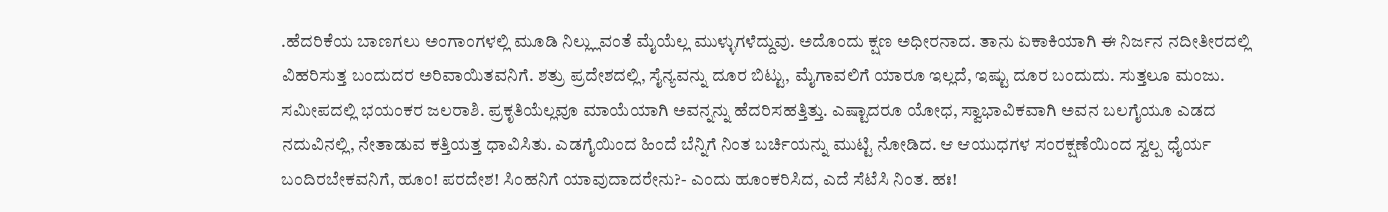.ಹೆದರಿಕೆಯ ಬಾಣಗಲು ಅಂಗಾಂಗಳಲ್ಲಿ ಮೂಡಿ ನಿಲ್ಲ್ಲುವಂತೆ ಮೈಯೆಲ್ಲ ಮುಳ್ಳುಗಳೆದ್ದುವು. ಅದೊಂದು ಕ್ಷಣ ಅಧೀರನಾದ. ತಾನು ಏಕಾಕಿಯಾಗಿ ಈ ನಿರ್ಜನ ನದೀತೀರದಲ್ಲಿ ವಿಹರಿಸುತ್ತ ಬಂದುದರ ಅರಿವಾಯಿತವನಿಗೆ. ಶತ್ರು ಪ್ರದೇಶದಲ್ಲಿ, ಸೈನ್ಯವನ್ನು ದೂರ ಬಿಟ್ಟು, ಮೈಗಾವಲಿಗೆ ಯಾರೂ ಇಲ್ಲದೆ, ಇಷ್ಟು ದೂರ ಬಂದುದು. ಸುತ್ತಲೂ ಮಂಜು. ಸಮೀಪದಲ್ಲಿ ಭಯಂಕರ ಜಲರಾಶಿ. ಪ್ರಕೃತಿಯೆಲ್ಲವೂ ಮಾಯೆಯಾಗಿ ಅವನ್ನನ್ನು ಹೆದರಿಸಹತ್ತಿತ್ತು. ಎಷ್ಟಾದರೂ ಯೋಧ, ಸ್ವಾಭಾವಿಕವಾಗಿ ಅವನ ಬಲಗೈಯೂ ಎಡದ ನದುವಿನಲ್ಲಿ, ನೇತಾಡುವ ಕತ್ತಿಯತ್ತ ಧಾವಿಸಿತು. ಎಡಗೈಯಿಂದ ಹಿಂದೆ ಬೆನ್ನಿಗೆ ನಿಂತ ಬರ್ಚಿಯನ್ನು ಮುಟ್ಟಿ ನೋಡಿದ. ಆ ಆಯುಧಗಳ ಸಂರಕ್ಷಣೆಯಿಂದ ಸ್ವಲ್ಪ ಧೈರ್ಯ ಬಂದಿರಬೇಕವನಿಗೆ, ಹೂಂ! ಪರದೇಶ! ಸಿಂಹನಿಗೆ ಯಾವುದಾದರೇನು?- ಎಂದು ಹೂಂಕರಿಸಿದ, ಎದೆ ಸೆಟೆಸಿ ನಿಂತ. ಹಃ!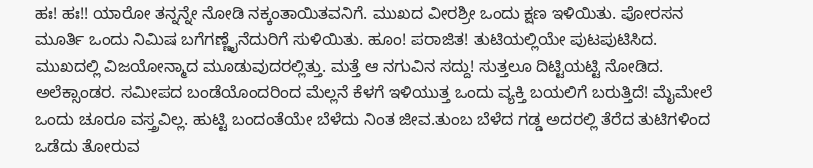ಹಃ! ಹಃ!! ಯಾರೋ ತನ್ನನ್ನೇ ನೋಡಿ ನಕ್ಕಂತಾಯಿತವನಿಗೆ. ಮುಖದ ವೀರಶ್ರೀ ಒಂದು ಕ್ಷಣ ಇಳಿಯಿತು. ಪೋರಸನ ಮೂರ್ತಿ ಒಂದು ನಿಮಿಷ ಬಗೆಗಣ್ಣೈನೆದುರಿಗೆ ಸುಳಿಯಿತು. ಹೂಂ! ಪರಾಜಿತ! ತುಟಿಯಲ್ಲಿಯೇ ಪುಟಪುಟಿಸಿದ. ಮುಖದಲ್ಲಿ ವಿಜಯೋನ್ಮಾದ ಮೂಡುವುದರಲ್ಲಿತ್ತು. ಮತ್ತೆ ಆ ನಗುವಿನ ಸದ್ದು! ಸುತ್ತಲೂ ದಿಟ್ಟಿಯಟ್ಟಿ ನೋಡಿದ. ಅಲೆಕ್ಸಾಂಡರ. ಸಮೀಪದ ಬಂಡೆಯೊಂದರಿಂದ ಮೆಲ್ಲನೆ ಕೆಳಗೆ ಇಳಿಯುತ್ತ ಒಂದು ವ್ಯಕ್ತಿ ಬಯಲಿಗೆ ಬರುತ್ತಿದೆ! ಮೈಮೇಲೆ ಒಂದು ಚೂರೂ ವಸ್ತ್ರವಿಲ್ಲ. ಹುಟ್ಟಿ ಬಂದಂತೆಯೇ ಬೆಳೆದು ನಿಂತ ಜೀವ.ತುಂಬ ಬೆಳೆದ ಗಡ್ಡ ಅದರಲ್ಲಿ ತೆರೆದ ತುಟಿಗಳಿಂದ ಒಡೆದು ತೋರುವ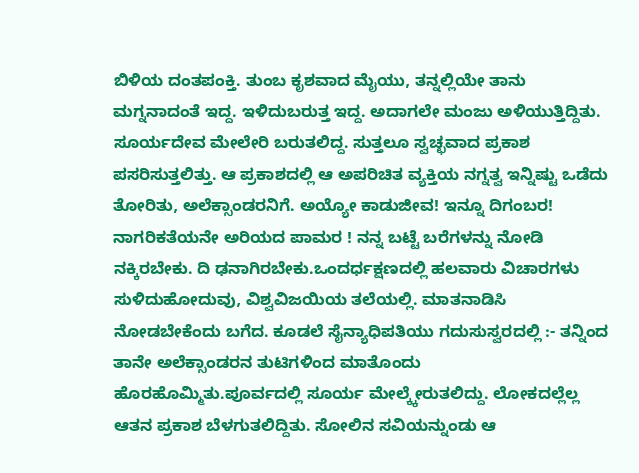ಬಿಳಿಯ ದಂತಪಂಕ್ತಿ. ತುಂಬ ಕೃಶವಾದ ಮೈಯು, ತನ್ನಲ್ಲಿಯೇ ತಾನು ಮಗ್ನನಾದಂತೆ ಇದ್ದ. ಇಳಿದುಬರುತ್ತ ಇದ್ದ. ಅದಾಗಲೇ ಮಂಜು ಅಳಿಯುತ್ತಿದ್ದಿತು. ಸೂರ್ಯದೇವ ಮೇಲೇರಿ ಬರುತಲಿದ್ದ. ಸುತ್ತಲೂ ಸ್ವಚ್ಛವಾದ ಪ್ರಕಾಶ ಪಸರಿಸುತ್ತಲಿತ್ತು. ಆ ಪ್ರಕಾಶದಲ್ಲಿ ಆ ಅಪರಿಚಿತ ವ್ಯಕ್ತಿಯ ನಗ್ನತ್ವ ಇನ್ನಿಷ್ಟು ಒಡೆದು ತೋರಿತು, ಅಲೆಕ್ಸಾಂಡರನಿಗೆ. ಅಯ್ಯೋ ಕಾಡುಜೀವ! ಇನ್ನೂ ದಿಗಂಬರ! ನಾಗರಿಕತೆಯನೇ ಅರಿಯದ ಪಾಮರ ! ನನ್ನ ಬಟ್ಟೆ ಬರೆಗಳನ್ನು ನೋಡಿ ನಕ್ಕಿರಬೇಕು. ದಿ ಢನಾಗಿರಬೇಕು.ಒಂದರ್ಧಕ್ಷಣದಲ್ಲಿ ಹಲವಾರು ವಿಚಾರಗಳು ಸುಳಿದುಹೋದುವು, ವಿಶ್ವವಿಜಯಿಯ ತಲೆಯಲ್ಲಿ. ಮಾತನಾಡಿಸಿ ನೋಡಬೇಕೆಂದು ಬಗೆದ. ಕೂಡಲೆ ಸೈನ್ಯಾಧಿಪತಿಯು ಗದುಸುಸ್ವರದಲ್ಲಿ :- ತನ್ನಿಂದ ತಾನೇ ಅಲೆಕ್ಸಾಂಡರನ ತುಟಿಗಳಿಂದ ಮಾತೊಂದು ಹೊರಹೊಮ್ಮಿತು.ಪೂರ್ವದಲ್ಲಿ ಸೂರ್ಯ ಮೇಲ್ಕ್ಕೇರುತಲಿದ್ದು. ಲೋಕದಲ್ಲೆಲ್ಲ ಆತನ ಪ್ರಕಾಶ ಬೆಳಗುತಲಿದ್ದಿತು. ಸೋಲಿನ ಸವಿಯನ್ನುಂಡು ಆ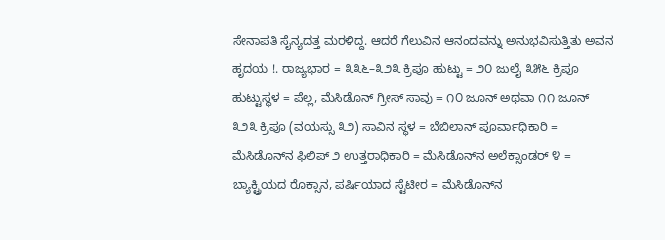ಸೇನಾಪತಿ ಸೈನ್ಯದತ್ತ ಮರಳಿದ್ದ. ಆದರೆ ಗೆಲುವಿನ ಆನಂದವನ್ನು ಅನುಭವಿಸುತ್ತಿತು ಅವನ ಹೃದಯ !. ರಾಜ್ಯಭಾರ = ೩೩೬–೩೨೩ ಕ್ರಿಪೂ ಹುಟ್ಟು = ೨೦ ಜುಲೈ ೩೫೬ ಕ್ರಿಪೂ ಹುಟ್ಟುಸ್ಥಳ = ಪೆಲ್ಲ, ಮೆಸಿಡೊನ್ ಗ್ರೀಸ್ ಸಾವು = ೧೦ ಜೂನ್ ಅಥವಾ ೧೧ ಜೂನ್ ೩೨೩ ಕ್ರಿಪೂ (ವಯಸ್ಸು ೩೨) ಸಾವಿನ ಸ್ಥಳ = ಬೆಬಿಲಾನ್ ಪೂರ್ವಾಧಿಕಾರಿ = ಮೆಸಿಡೊನ್‍ನ ಫಿಲಿಪ್ ೨ ಉತ್ತರಾಧಿಕಾರಿ = ಮೆಸಿಡೊನ್‌ನ ಅಲೆಕ್ಸಾಂಡರ್ ೪ = ಬ್ಯಾಕ್ಟ್ರಿಯದ ರೊಕ್ಸಾನ, ಪರ್ಷಿಯಾದ ಸ್ಟೆಟೀರ = ಮೆಸಿಡೊನ್‌ನ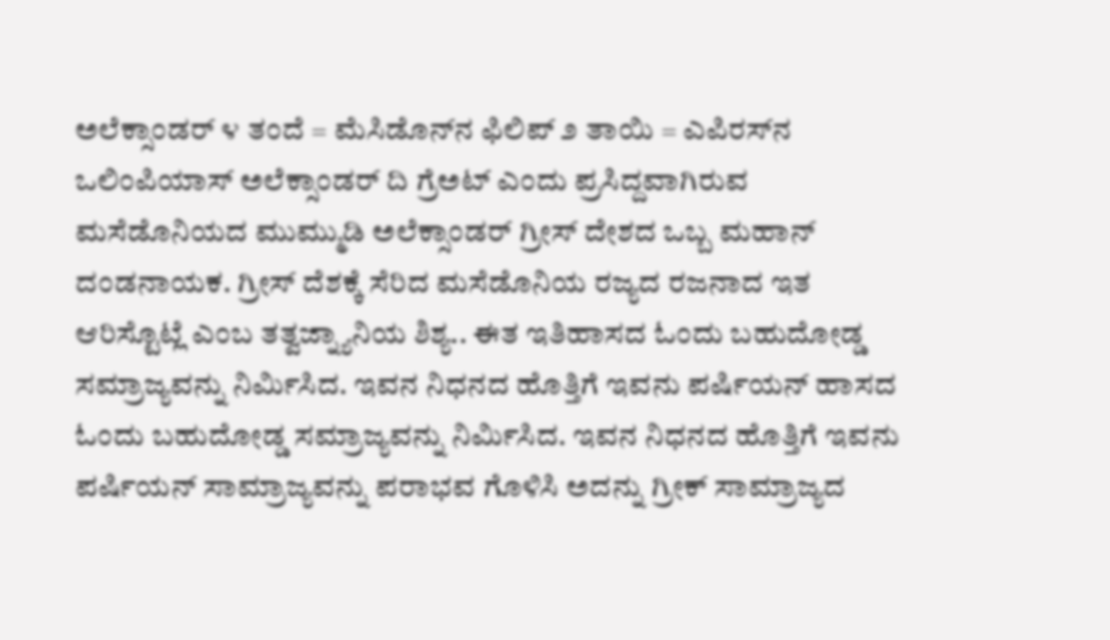ಅಲೆಕ್ಸಾಂಡರ್ ೪ ತಂದೆ = ಮೆಸಿಡೊನ್‌ನ ಫಿಲಿಪ್ ೨ ತಾಯಿ = ಎಪಿರಸ್‌ನ ಒಲಿಂಪಿಯಾಸ್ ಅಲೆಕ್ಸಾಂಡರ್ ದಿ ಗ್ರೆಅಟ್ ಎಂದು ಪ್ರಸಿದ್ದವಾಗಿರುವ ಮಸೆಡೊನಿಯದ ಮುಮ್ಮುಡಿ ಅಲೆಕ್ಸಾಂಡರ್ ಗ್ರೀಸ್ ದೇಶದ ಒಬ್ಬ ಮಹಾನ್ ದಂಡನಾಯಕ. ಗ್ರೀಸ್ ದೆಶಕ್ಕೆ ಸೆರಿದ ಮಸೆಡೊನಿಯ ರಜ್ಯದ ರಜನಾದ ಇತ ಆರಿಸ್ಟೊಟ್ಲೆ ಎಂಬ ತತ್ವಜ್ನ್ಯಾನಿಯ ಶಿಶ್ಯ.. ಈತ ಇತಿಹಾಸದ ಓಂದು ಬಹುದೋಡ್ಡ ಸಮ್ರಾಜ್ಯವನ್ನು ನಿರ್ಮಿಸಿದ. ಇವನ ನಿಧನದ ಹೊತ್ತಿಗೆ ಇವನು ಪರ್ಷಿಯನ್ ಹಾಸದ ಓಂದು ಬಹುದೋಡ್ಡ ಸಮ್ರಾಜ್ಯವನ್ನು ನಿರ್ಮಿಸಿದ. ಇವನ ನಿಧನದ ಹೊತ್ತಿಗೆ ಇವನು ಪರ್ಷಿಯನ್ ಸಾಮ್ರಾಜ್ಯವನ್ನು ಪರಾಭವ ಗೊಳಿಸಿ ಅದನ್ನು ಗ್ರೀಕ್ ಸಾಮ್ರಾಜ್ಯದ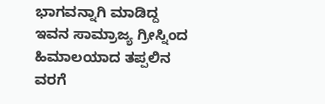ಭಾಗವನ್ನಾಗಿ ಮಾಡಿದ್ದ ಇವನ ಸಾಮ್ರಾಜ್ಯ ಗ್ರೀಸ್ನಿಂದ ಹಿಮಾಲಯಾದ ತಪ್ಪಲಿನ ವರಗೆ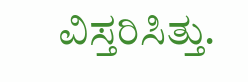ವಿಸ್ತರಿಸಿತ್ತು.